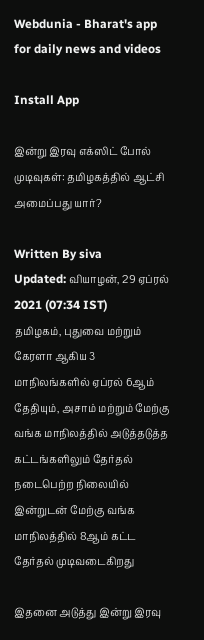Webdunia - Bharat's app for daily news and videos

Install App

இன்று இரவு எக்ஸிட் போல் முடிவுகள்: தமிழகத்தில் ஆட்சி அமைப்பது யார்?

Written By siva
Updated: வியாழன், 29 ஏப்ரல் 2021 (07:34 IST)
தமிழகம், புதுவை மற்றும் கேரளா ஆகிய 3 மாநிலங்களில் ஏப்ரல் 6ஆம் தேதியும், அசாம் மற்றும் மேற்கு வங்க மாநிலத்தில் அடுத்தடுத்த கட்டங்களிலும் தேர்தல் நடைபெற்ற நிலையில் இன்றுடன் மேற்கு வங்க மாநிலத்தில் 8ஆம் கட்ட தேர்தல் முடிவடைகிறது

இதனை அடுத்து இன்று இரவு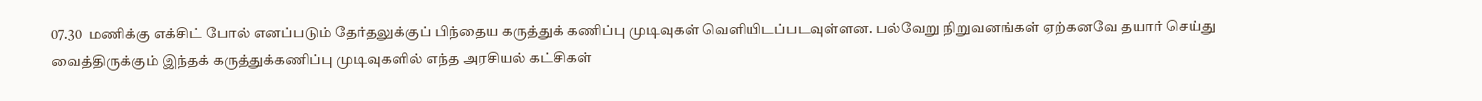07.30  மணிக்கு எக்சிட் போல் எனப்படும் தேர்தலுக்குப் பிந்தைய கருத்துக் கணிப்பு முடிவுகள் வெளியிடப்படவுள்ளன. பல்வேறு நிறுவனங்கள் ஏற்கனவே தயார் செய்து வைத்திருக்கும் இந்தக் கருத்துக்கணிப்பு முடிவுகளில் எந்த அரசியல் கட்சிகள்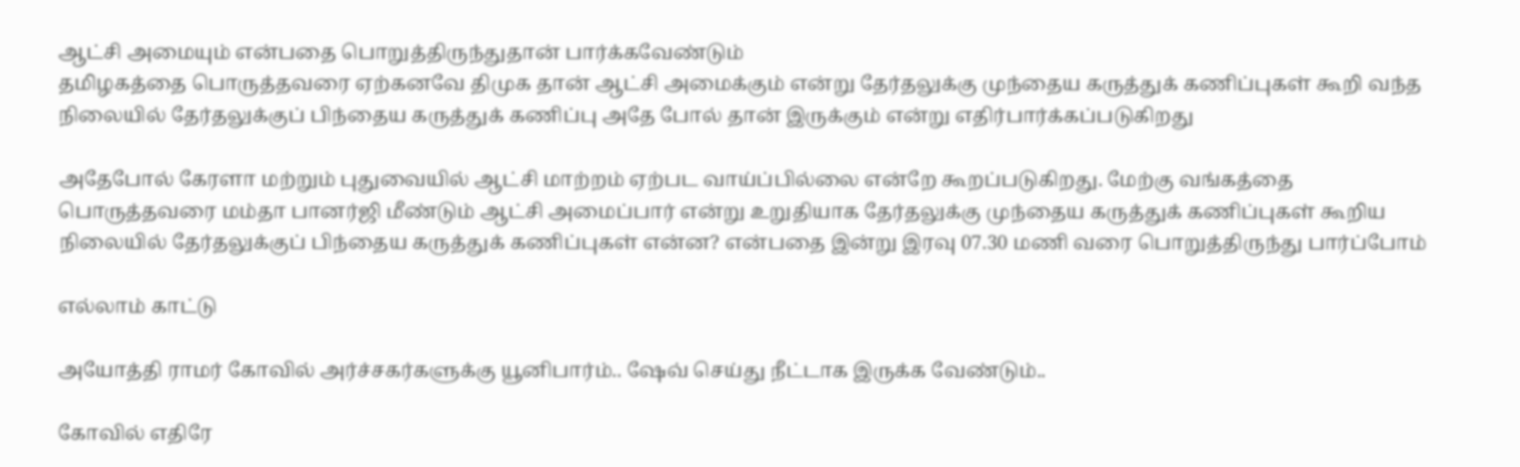ஆட்சி அமையும் என்பதை பொறுத்திருந்துதான் பார்க்கவேண்டும்
தமிழகத்தை பொருத்தவரை ஏற்கனவே திமுக தான் ஆட்சி அமைக்கும் என்று தேர்தலுக்கு முந்தைய கருத்துக் கணிப்புகள் கூறி வந்த நிலையில் தேர்தலுக்குப் பிந்தைய கருத்துக் கணிப்பு அதே போல் தான் இருக்கும் என்று எதிர்பார்க்கப்படுகிறது

அதேபோல் கேரளா மற்றும் புதுவையில் ஆட்சி மாற்றம் ஏற்பட வாய்ப்பில்லை என்றே கூறப்படுகிறது. மேற்கு வங்கத்தை பொருத்தவரை மம்தா பானர்ஜி மீண்டும் ஆட்சி அமைப்பார் என்று உறுதியாக தேர்தலுக்கு முந்தைய கருத்துக் கணிப்புகள் கூறிய நிலையில் தேர்தலுக்குப் பிந்தைய கருத்துக் கணிப்புகள் என்ன? என்பதை இன்று இரவு 07.30 மணி வரை பொறுத்திருந்து பார்ப்போம்

எல்லாம் காட்டு

அயோத்தி ராமர் கோவில் அர்ச்சகர்களுக்கு யூனிபார்ம்.. ஷேவ் செய்து நீட்டாக இருக்க வேண்டும்..

கோவில் எதிரே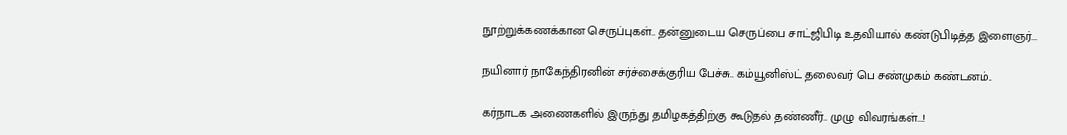நூற்றுக்கணக்கான செருப்புகள்.. தன்னுடைய செருப்பை சாட்ஜிபிடி உதவியால் கண்டுபிடித்த இளைஞர்...

நயினார் நாகேந்திரனின் சர்ச்சைக்குரிய பேச்சு.. கம்யூனிஸ்ட் தலைவர் பெ சண்முகம் கண்டனம்..

கர்நாடக அணைகளில் இருந்து தமிழகத்திற்கு கூடுதல் தண்ணீர்.. முழு விவரங்கள்...!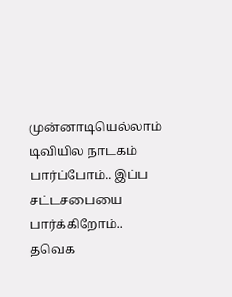முன்னாடியெல்லாம் டிவியில நாடகம் பார்ப்போம்.. இப்ப சட்டசபையை பார்க்கிறோம்.. தவெக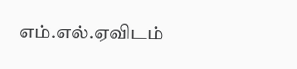எம்.எல்.ஏவிடம்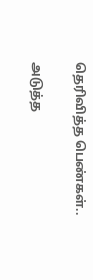தெரிவித்த பெண்கள்..

அடுத்த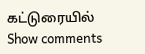கட்டுரையில்
Show comments